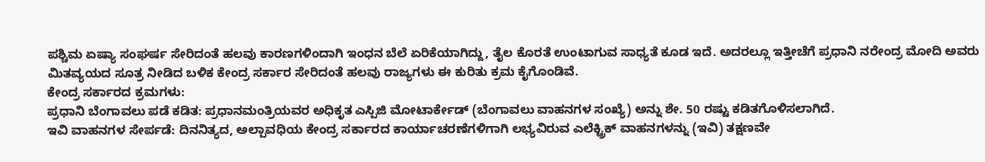ಪಶ್ಚಿಮ ಏಷ್ಯಾ ಸಂಘರ್ಷ ಸೇರಿದಂತೆ ಹಲವು ಕಾರಣಗಳಿಂದಾಗಿ ಇಂಧನ ಬೆಲೆ ಏರಿಕೆಯಾಗಿದ್ದು, ತೈಲ ಕೊರತೆ ಉಂಟಾಗುವ ಸಾಧ್ಯತೆ ಕೂಡ ಇದೆ. ಅದರಲ್ಲೂ ಇತ್ತೀಚೆಗೆ ಪ್ರಧಾನಿ ನರೇಂದ್ರ ಮೋದಿ ಅವರು ಮಿತವ್ಯಯದ ಸೂತ್ರ ನೀಡಿದ ಬಳಿಕ ಕೇಂದ್ರ ಸರ್ಕಾರ ಸೇರಿದಂತೆ ಹಲವು ರಾಜ್ಯಗಳು ಈ ಕುರಿತು ಕ್ರಮ ಕೈಗೊಂಡಿವೆ.
ಕೇಂದ್ರ ಸರ್ಕಾರದ ಕ್ರಮಗಳು:
ಪ್ರಧಾನಿ ಬೆಂಗಾವಲು ಪಡೆ ಕಡಿತ: ಪ್ರಧಾನಮಂತ್ರಿಯವರ ಅಧಿಕೃತ ಎಸ್ಪಿಜಿ ಮೋಟಾರ್ಕೇಡ್ (ಬೆಂಗಾವಲು ವಾಹನಗಳ ಸಂಖ್ಯೆ) ಅನ್ನು ಶೇ. 50 ರಷ್ಟು ಕಡಿತಗೊಳಿಸಲಾಗಿದೆ.
ಇವಿ ವಾಹನಗಳ ಸೇರ್ಪಡೆ: ದಿನನಿತ್ಯದ, ಅಲ್ಪಾವಧಿಯ ಕೇಂದ್ರ ಸರ್ಕಾರದ ಕಾರ್ಯಾಚರಣೆಗಳಿಗಾಗಿ ಲಭ್ಯವಿರುವ ಎಲೆಕ್ಟ್ರಿಕ್ ವಾಹನಗಳನ್ನು (ಇವಿ) ತಕ್ಷಣವೇ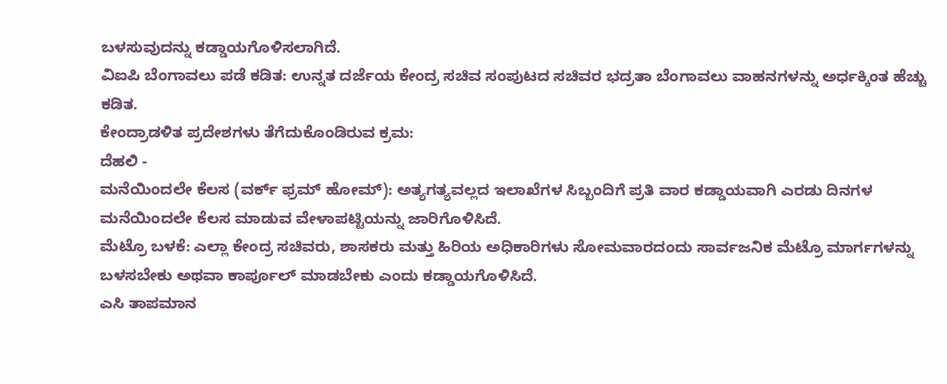ಬಳಸುವುದನ್ನು ಕಡ್ಡಾಯಗೊಳಿಸಲಾಗಿದೆ.
ವಿಐಪಿ ಬೆಂಗಾವಲು ಪಡೆ ಕಡಿತ: ಉನ್ನತ ದರ್ಜೆಯ ಕೇಂದ್ರ ಸಚಿವ ಸಂಪುಟದ ಸಚಿವರ ಭದ್ರತಾ ಬೆಂಗಾವಲು ವಾಹನಗಳನ್ನು ಅರ್ಧಕ್ಕಿಂತ ಹೆಚ್ಚು ಕಡಿತ.
ಕೇಂದ್ರಾಡಳಿತ ಪ್ರದೇಶಗಳು ತೆಗೆದುಕೊಂಡಿರುವ ಕ್ರಮ:
ದೆಹಲಿ -
ಮನೆಯಿಂದಲೇ ಕೆಲಸ (ವರ್ಕ್ ಫ್ರಮ್ ಹೋಮ್): ಅತ್ಯಗತ್ಯವಲ್ಲದ ಇಲಾಖೆಗಳ ಸಿಬ್ಬಂದಿಗೆ ಪ್ರತಿ ವಾರ ಕಡ್ಡಾಯವಾಗಿ ಎರಡು ದಿನಗಳ ಮನೆಯಿಂದಲೇ ಕೆಲಸ ಮಾಡುವ ವೇಳಾಪಟ್ಟಿಯನ್ನು ಜಾರಿಗೊಳಿಸಿದೆ.
ಮೆಟ್ರೊ ಬಳಕೆ: ಎಲ್ಲಾ ಕೇಂದ್ರ ಸಚಿವರು, ಶಾಸಕರು ಮತ್ತು ಹಿರಿಯ ಅಧಿಕಾರಿಗಳು ಸೋಮವಾರದಂದು ಸಾರ್ವಜನಿಕ ಮೆಟ್ರೊ ಮಾರ್ಗಗಳನ್ನು ಬಳಸಬೇಕು ಅಥವಾ ಕಾರ್ಪೂಲ್ ಮಾಡಬೇಕು ಎಂದು ಕಡ್ಡಾಯಗೊಳಿಸಿದೆ.
ಎಸಿ ತಾಪಮಾನ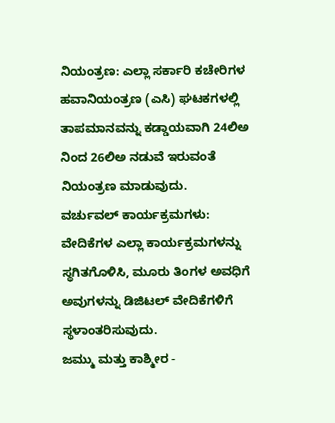ನಿಯಂತ್ರಣ: ಎಲ್ಲಾ ಸರ್ಕಾರಿ ಕಚೇರಿಗಳ ಹವಾನಿಯಂತ್ರಣ (ಎಸಿ) ಘಟಕಗಳಲ್ಲಿ ತಾಪಮಾನವನ್ನು ಕಡ್ಡಾಯವಾಗಿ 24ಲಿಅ ನಿಂದ 26ಲಿಅ ನಡುವೆ ಇರುವಂತೆ ನಿಯಂತ್ರಣ ಮಾಡುವುದು.
ವರ್ಚುವಲ್ ಕಾರ್ಯಕ್ರಮಗಳು: ವೇದಿಕೆಗಳ ಎಲ್ಲಾ ಕಾರ್ಯಕ್ರಮಗಳನ್ನು ಸ್ಥಗಿತಗೊಳಿಸಿ, ಮೂರು ತಿಂಗಳ ಅವಧಿಗೆ ಅವುಗಳನ್ನು ಡಿಜಿಟಲ್ ವೇದಿಕೆಗಳಿಗೆ ಸ್ಥಳಾಂತರಿಸುವುದು.
ಜಮ್ಮು ಮತ್ತು ಕಾಶ್ಮೀರ -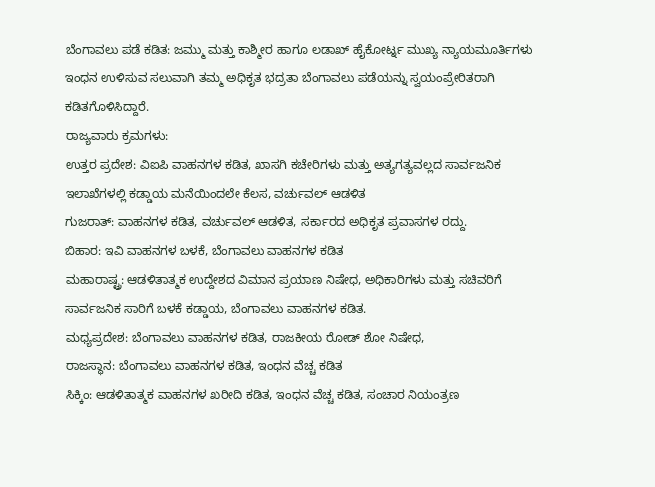ಬೆಂಗಾವಲು ಪಡೆ ಕಡಿತ: ಜಮ್ಮು ಮತ್ತು ಕಾಶ್ಮೀರ ಹಾಗೂ ಲಡಾಖ್ ಹೈಕೋರ್ಟ್ನ ಮುಖ್ಯ ನ್ಯಾಯಮೂರ್ತಿಗಳು ಇಂಧನ ಉಳಿಸುವ ಸಲುವಾಗಿ ತಮ್ಮ ಅಧಿಕೃತ ಭದ್ರತಾ ಬೆಂಗಾವಲು ಪಡೆಯನ್ನು ಸ್ವಯಂಪ್ರೇರಿತರಾಗಿ ಕಡಿತಗೊಳಿಸಿದ್ದಾರೆ.
ರಾಜ್ಯವಾರು ಕ್ರಮಗಳು:
ಉತ್ತರ ಪ್ರದೇಶ: ವಿಐಪಿ ವಾಹನಗಳ ಕಡಿತ, ಖಾಸಗಿ ಕಚೇರಿಗಳು ಮತ್ತು ಅತ್ಯಗತ್ಯವಲ್ಲದ ಸಾರ್ವಜನಿಕ ಇಲಾಖೆಗಳಲ್ಲಿ ಕಡ್ಡಾಯ ಮನೆಯಿಂದಲೇ ಕೆಲಸ, ವರ್ಚುವಲ್ ಆಡಳಿತ
ಗುಜರಾತ್: ವಾಹನಗಳ ಕಡಿತ, ವರ್ಚುವಲ್ ಆಡಳಿತ, ಸರ್ಕಾರದ ಅಧಿಕೃತ ಪ್ರವಾಸಗಳ ರದ್ದು.
ಬಿಹಾರ: ಇವಿ ವಾಹನಗಳ ಬಳಕೆ, ಬೆಂಗಾವಲು ವಾಹನಗಳ ಕಡಿತ
ಮಹಾರಾಷ್ಟ್ರ: ಆಡಳಿತಾತ್ಮಕ ಉದ್ದೇಶದ ವಿಮಾನ ಪ್ರಯಾಣ ನಿಷೇಧ, ಅಧಿಕಾರಿಗಳು ಮತ್ತು ಸಚಿವರಿಗೆ ಸಾರ್ವಜನಿಕ ಸಾರಿಗೆ ಬಳಕೆ ಕಡ್ಡಾಯ, ಬೆಂಗಾವಲು ವಾಹನಗಳ ಕಡಿತ.
ಮಧ್ಯಪ್ರದೇಶ: ಬೆಂಗಾವಲು ವಾಹನಗಳ ಕಡಿತ, ರಾಜಕೀಯ ರೋಡ್ ಶೋ ನಿಷೇಧ,
ರಾಜಸ್ಥಾನ: ಬೆಂಗಾವಲು ವಾಹನಗಳ ಕಡಿತ, ಇಂಧನ ವೆಚ್ಚ ಕಡಿತ
ಸಿಕ್ಕಿಂ: ಆಡಳಿತಾತ್ಮಕ ವಾಹನಗಳ ಖರೀದಿ ಕಡಿತ, ಇಂಧನ ವೆಚ್ಚ ಕಡಿತ, ಸಂಚಾರ ನಿಯಂತ್ರಣ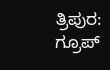ತ್ರಿಪುರ: ಗ್ರೂಪ್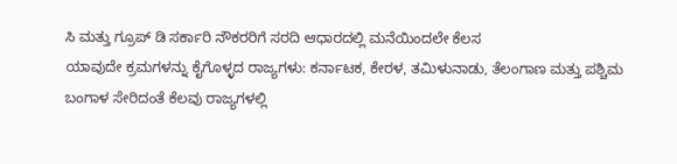ಸಿ ಮತ್ತು ಗ್ರೂಪ್ ಡಿ ಸರ್ಕಾರಿ ನೌಕರರಿಗೆ ಸರದಿ ಆಧಾರದಲ್ಲಿ ಮನೆಯಿಂದಲೇ ಕೆಲಸ
ಯಾವುದೇ ಕ್ರಮಗಳನ್ನು ಕೈಗೊಳ್ಳದ ರಾಜ್ಯಗಳು: ಕರ್ನಾಟಕ, ಕೇರಳ, ತಮಿಳುನಾಡು, ತೆಲಂಗಾಣ ಮತ್ತು ಪಶ್ಚಿಮ ಬಂಗಾಳ ಸೇರಿದಂತೆ ಕೆಲವು ರಾಜ್ಯಗಳಲ್ಲಿ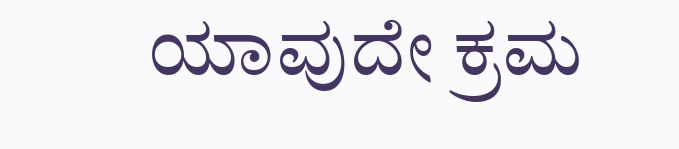ಯಾವುದೇ ಕ್ರಮ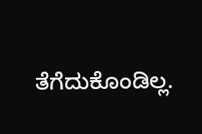ತೆಗೆದುಕೊಂಡಿಲ್ಲ.